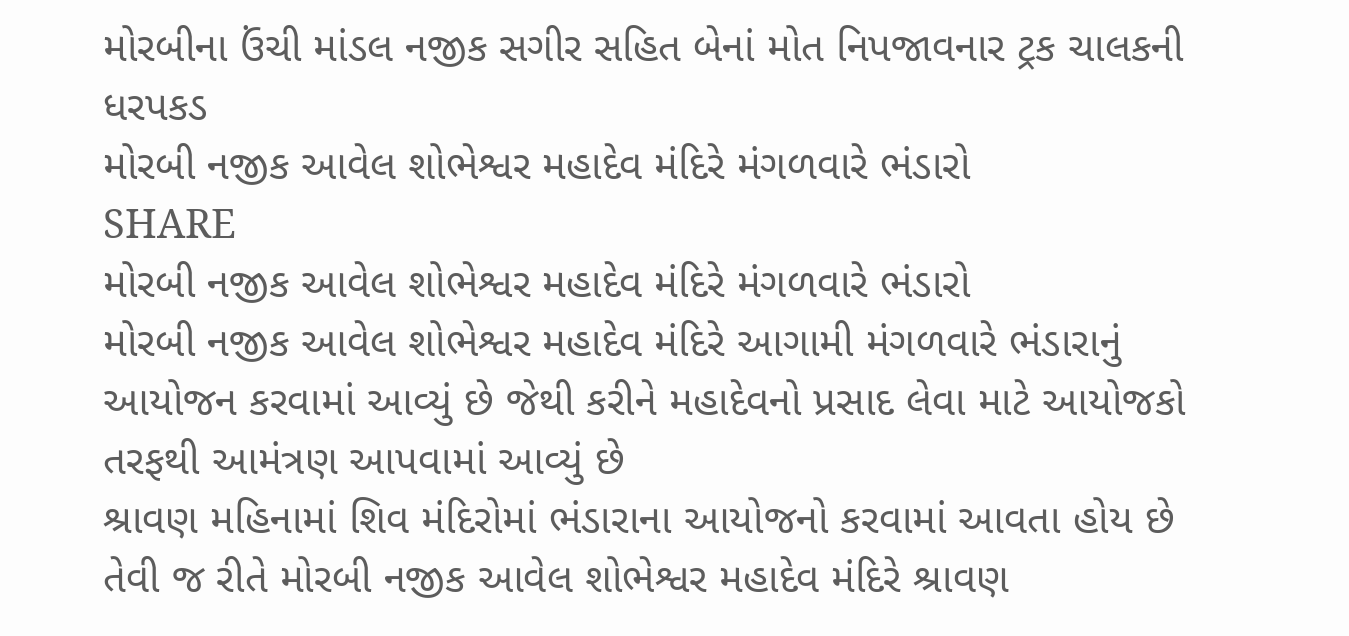મોરબીના ઉંચી માંડલ નજીક સગીર સહિત બેનાં મોત નિપજાવનાર ટ્રક ચાલકની ધરપકડ
મોરબી નજીક આવેલ શોભેશ્વર મહાદેવ મંદિરે મંગળવારે ભંડારો
SHARE
મોરબી નજીક આવેલ શોભેશ્વર મહાદેવ મંદિરે મંગળવારે ભંડારો
મોરબી નજીક આવેલ શોભેશ્વર મહાદેવ મંદિરે આગામી મંગળવારે ભંડારાનું આયોજન કરવામાં આવ્યું છે જેથી કરીને મહાદેવનો પ્રસાદ લેવા માટે આયોજકો તરફથી આમંત્રણ આપવામાં આવ્યું છે
શ્રાવણ મહિનામાં શિવ મંદિરોમાં ભંડારાના આયોજનો કરવામાં આવતા હોય છે તેવી જ રીતે મોરબી નજીક આવેલ શોભેશ્વર મહાદેવ મંદિરે શ્રાવણ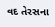વદ તેરસના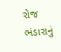રોજ ભંડારાનું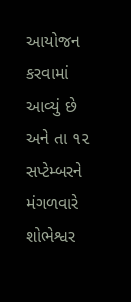આયોજન કરવામાં આવ્યું છે અને તા ૧૨ સપ્ટેમ્બરને મંગળવારે શોભેશ્વર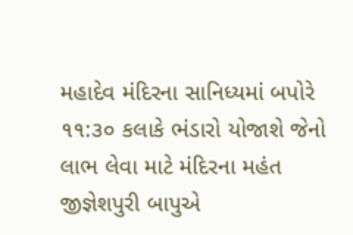મહાદેવ મંદિરના સાનિધ્યમાં બપોરે ૧૧:૩૦ કલાકે ભંડારો યોજાશે જેનો લાભ લેવા માટે મંદિરના મહંત જીજ્ઞેશપુરી બાપુએ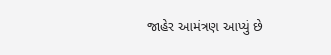જાહેર આમંત્રણ આપ્યું છે